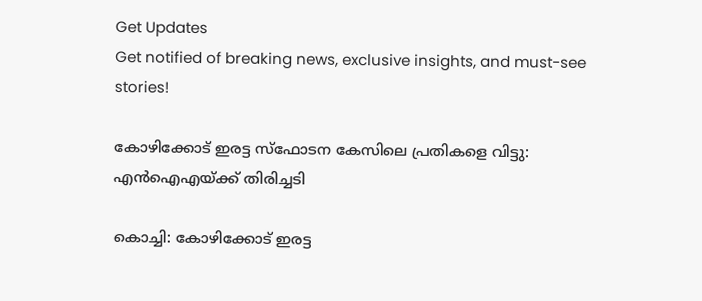Get Updates
Get notified of breaking news, exclusive insights, and must-see stories!

കോഴിക്കോട് ഇരട്ട സ്ഫോടന കേസിലെ പ്രതികളെ വിട്ടു: എന്‍ഐഎയ്ക്ക് തിരിച്ചടി

കൊച്ചി: കോഴിക്കോട് ഇരട്ട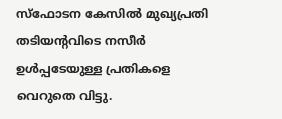സ്ഫോടന കേസില്‍ മുഖ്യപ്രതി തടിയന്റവിടെ നസീർ ഉള്‍പ്പടേയുള്ള പ്രതികളെ വെറുതെ വിട്ടു.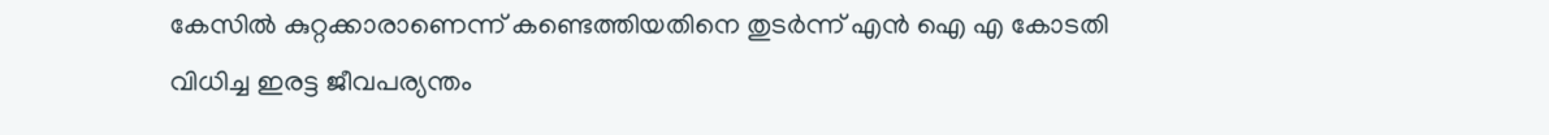കേസില്‍ കുറ്റക്കാരാണെന്ന് കണ്ടെത്തിയതിനെ തുടർന്ന് എന്‍ ഐ എ കോടതി വിധിച്ച ഇരട്ട ജീവപര്യന്തം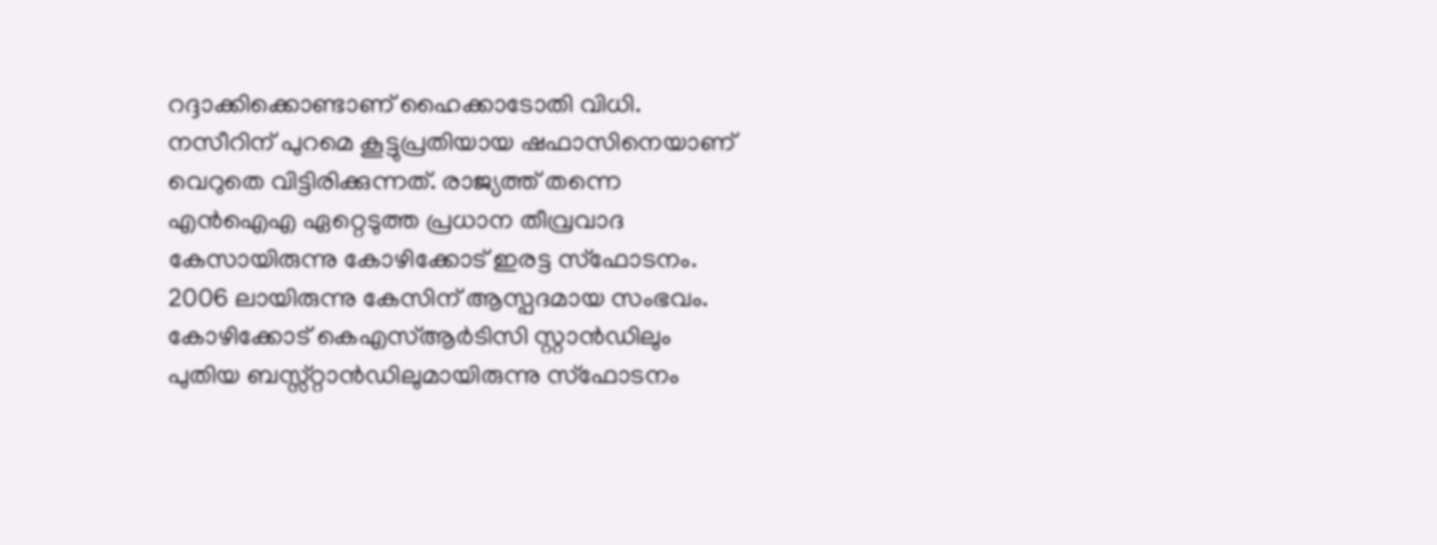റദ്ദാക്കിക്കൊണ്ടാണ് ഹൈക്കാടോതി വിധി. നസീറിന് പുറമെ കൂട്ടുപ്രതിയായ ഷഫാസിനെയാണ് വെറുതെ വിട്ടിരിക്കുന്നത്. രാജ്യത്ത് തന്നെ എന്‍ഐഎ ഏറ്റെടുത്ത പ്രധാന തീവ്രവാദ കേസായിരുന്നു കോഴിക്കോട് ഇരട്ട സ്ഫോടനം. 2006 ലായിരുന്നു കേസിന് ആസ്പദമായ സംഭവം. കോഴിക്കോട് കെഎസ്ആർടിസി സ്റ്റാന്‍ഡിലും പുതിയ ബസ്സ്റ്റാന്‍ഡിലുമായിരുന്നു സ്ഫോടനം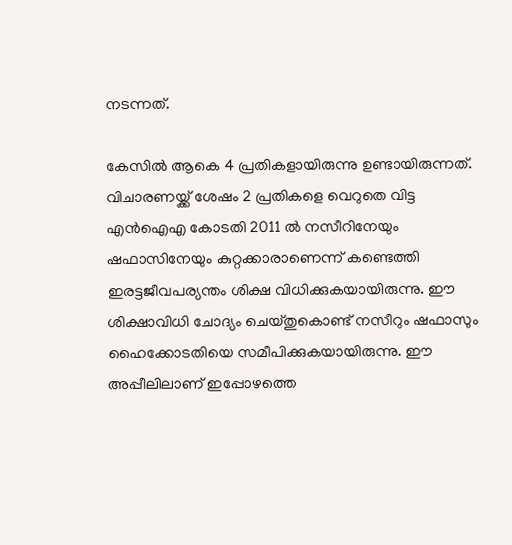നടന്നത്.

കേസില്‍ ആകെ 4 പ്രതികളായിരുന്നു ഉണ്ടായിരുന്നത്. വിചാരണയ്ക്ക് ശേഷം 2 പ്രതികളെ വെറുതെ വിട്ട എന്‍ഐഎ കോടതി 2011 ല്‍ നസീറിനേയും ഷഫാസിനേയും കുറ്റക്കാരാണെന്ന് കണ്ടെത്തി ഇരട്ടജീവപര്യന്തം ശിക്ഷ വിധിക്കുകയായിരുന്നു. ഈ ശിക്ഷാവിധി ചോദ്യം ചെയ്തുകൊണ്ട് നസീറും ഷഫാസും ഹൈക്കോടതിയെ സമീപിക്കുകയായിരുന്നു. ഈ അപ്പീലിലാണ് ഇപ്പോഴത്തെ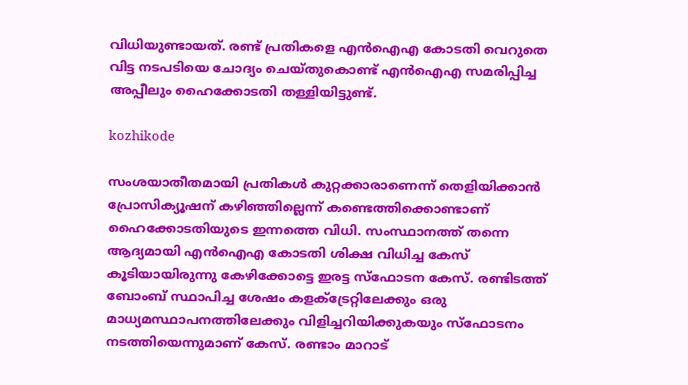വിധിയുണ്ടായത്. രണ്ട് പ്രതികളെ എന്‍ഐഎ കോടതി വെറുതെ വിട്ട നടപടിയെ ചോദ്യം ചെയ്തുകൊണ്ട് എന്‍ഐഎ സമരിപ്പിച്ച അപ്പീലും ഹൈക്കോടതി തള്ളിയിട്ടുണ്ട്.

kozhikode

സംശയാതീതമായി പ്രതികള്‍ കുറ്റക്കാരാണെന്ന് തെളിയിക്കാന്‍ പ്രോസിക്യൂഷന് കഴിഞ്ഞില്ലെന്ന് കണ്ടെത്തിക്കൊണ്ടാണ് ഹൈക്കോടതിയുടെ ഇന്നത്തെ വിധി. സംസ്ഥാനത്ത് തന്നെ ആദ്യമായി എന്‍ഐഎ കോടതി ശിക്ഷ വിധിച്ച കേസ് കൂടിയായിരുന്നു കേഴിക്കോട്ടെ ഇരട്ട സ്ഫോടന കേസ്. രണ്ടിടത്ത് ബോംബ് സ്ഥാപിച്ച ശേഷം കളക്ട്രേറ്റിലേക്കും ഒരു മാധ്യമസ്ഥാപനത്തിലേക്കും വിളിച്ചറിയിക്കുകയും സ്ഫോടനം നടത്തിയെന്നുമാണ് കേസ്. രണ്ടാം മാറാട്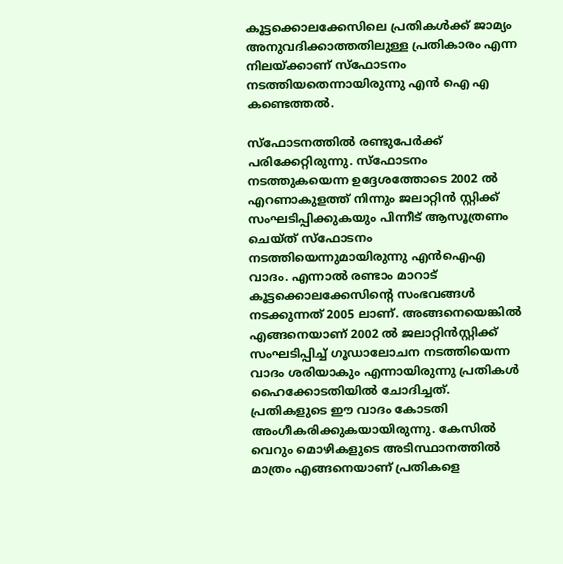കൂട്ടക്കൊലക്കേസിലെ പ്രതികള്‍ക്ക് ജാമ്യം അനുവദിക്കാത്തതിലുള്ള പ്രതികാരം എന്ന നിലയ്ക്കാണ് സ്ഫോടനം നടത്തിയതെന്നായിരുന്നു എന്‍ ഐ എ കണ്ടെത്തല്‍.

സ്ഫോടനത്തില്‍ രണ്ടുപേർക്ക് പരിക്കേറ്റിരുന്നു. സ്ഫോടനം നടത്തുകയെന്ന ഉദ്ദേശത്തോടെ 2002 ല്‍ എറണാകുളത്ത് നിന്നും ജലാറ്റിന്‍ സ്റ്റിക്ക് സംഘടിപ്പിക്കുകയും പിന്നീട് ആസൂത്രണം ചെയ്ത് സ്ഫോടനം നടത്തിയെന്നുമായിരുന്നു എന്‍ഐഎ വാദം. എന്നാല്‍ രണ്ടാം മാറാട് കൂട്ടക്കൊലക്കേസിന്റെ സംഭവങ്ങള്‍ നടക്കുന്നത് 2005 ലാണ്. അങ്ങനെയെങ്കില്‍ എങ്ങനെയാണ് 2002 ല്‍ ജലാറ്റിന്‍സ്റ്റിക്ക് സംഘടിപ്പിച്ച് ഗൂഡാലോചന നടത്തിയെന്ന വാദം ശരിയാകും എന്നായിരുന്നു പ്രതികള്‍ ഹൈക്കോടതിയില്‍ ചോദിച്ചത്. പ്രതികളുടെ ഈ വാദം കോടതി അംഗീകരിക്കുകയായിരുന്നു. കേസില്‍ വെറും മൊഴികളുടെ അടിസ്ഥാനത്തില്‍ മാത്രം എങ്ങനെയാണ് പ്രതികളെ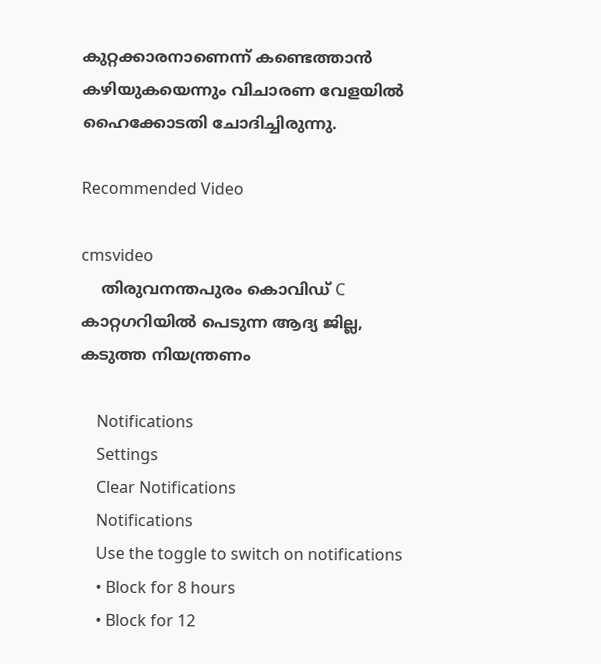കുറ്റക്കാരനാണെന്ന് കണ്ടെത്താന്‍ കഴിയുകയെന്നും വിചാരണ വേളയില്‍ ഹൈക്കോടതി ചോദിച്ചിരുന്നു.

Recommended Video

cmsvideo
    തിരുവനന്തപുരം കൊവിഡ് C കാറ്റഗറിയില്‍ പെടുന്ന ആദ്യ ജില്ല, കടുത്ത നിയന്ത്രണം

    Notifications
    Settings
    Clear Notifications
    Notifications
    Use the toggle to switch on notifications
    • Block for 8 hours
    • Block for 12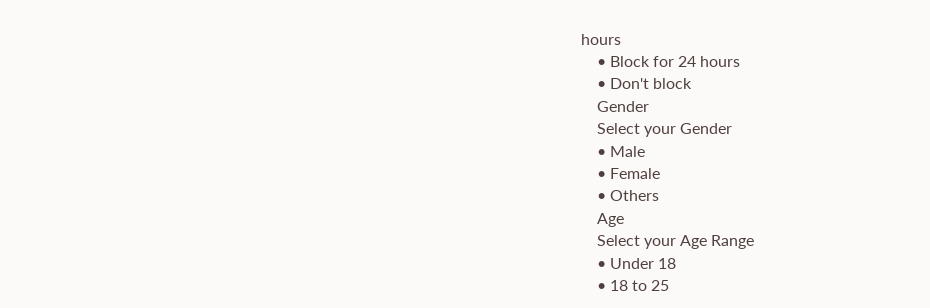hours
    • Block for 24 hours
    • Don't block
    Gender
    Select your Gender
    • Male
    • Female
    • Others
    Age
    Select your Age Range
    • Under 18
    • 18 to 25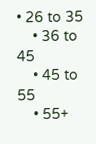• 26 to 35
    • 36 to 45
    • 45 to 55
    • 55+